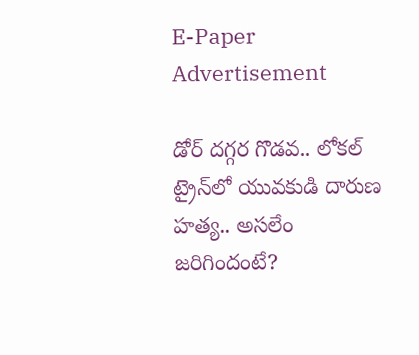E-Paper
Advertisement

డోర్ దగ్గర గొడవ.. లోకల్ ట్రైన్‌లో యువకుడి దారుణ హత్య.. అసలేం జరిగిందంటే?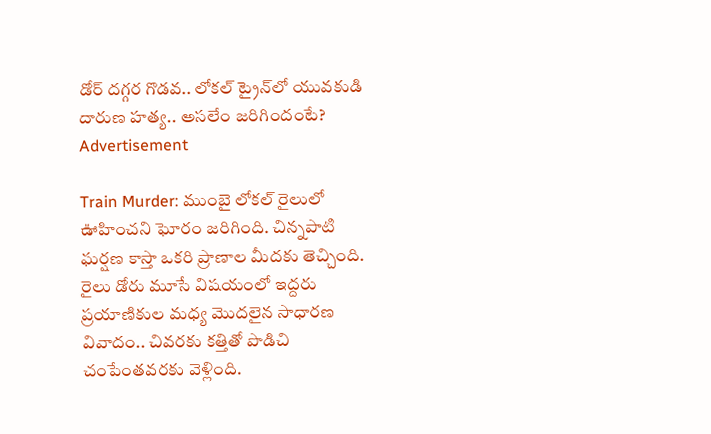డోర్ దగ్గర గొడవ.. లోకల్ ట్రైన్‌లో యువకుడి దారుణ హత్య.. అసలేం జరిగిందంటే?
Advertisement

Train Murder: ముంబై లోకల్ రైలులో ఊహించని ఘోరం జరిగింది. చిన్నపాటి ఘర్షణ కాస్తా ఒకరి ప్రాణాల మీదకు తెచ్చింది. రైలు డోరు మూసే విషయంలో ఇద్దరు ప్రయాణికుల మధ్య మొదలైన సాధారణ వివాదం.. చివరకు కత్తితో పొడిచి చంపేంతవరకు వెళ్లింది.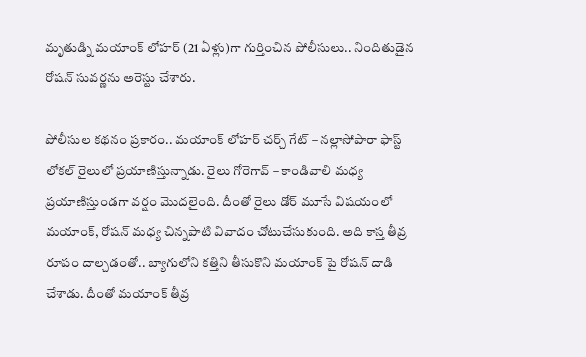మృతుడ్ని మయాంక్ లోహర్ (21 ఏళ్లు)గా గుర్తించిన పోలీసులు.. నిందితుడైన రోషన్ సువర్ణను అరెస్టు చేశారు.

పోలీసుల కథనం ప్రకారం.. మయాంక్ లోహర్ చర్చ్ గేట్ – నల్లాసోపారా ఫాస్ట్ లోకల్ రైలులో ప్రయాణిస్తున్నాడు. రైలు గోరెగావ్ – కాండివాలి మధ్య ప్రయాణిస్తుండగా వర్షం మెుదలైంది. దీంతో రైలు డోర్ మూసే విషయంలో మయాంక్, రోషన్ మధ్య చిన్నపాటి వివాదం చోటుచేసుకుంది. అది కాస్త తీవ్ర రూపం దాల్చడంతో.. బ్యాగులోని కత్తిని తీసుకొని మయాంక్ పై రోషన్ దాడి చేశాడు. దీంతో మయాంక్ తీవ్ర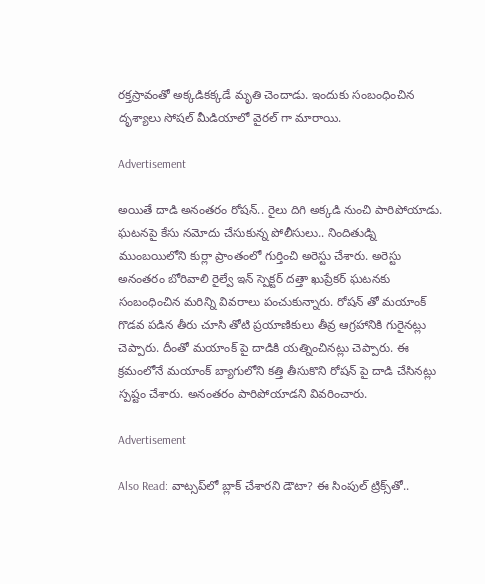రక్తస్రావంతో అక్కడికక్కడే మృతి చెందాడు. ఇందుకు సంబంధించిన దృశ్యాలు సోషల్ మీడియాలో వైరల్ గా మారాయి.

Advertisement

అయితే దాడి అనంతరం రోషన్.. రైలు దిగి అక్కడి నుంచి పారిపోయాడు. ఘటనపై కేసు నమోదు చేసుకున్న పోలీసులు.. నిందితుడ్ని ముంబయిలోని కుర్లా ప్రాంతంలో గుర్తించి అరెస్టు చేశారు. అరెస్టు అనంతరం బోరివాలి రైల్వే ఇన్ స్పెక్టర్ దత్తా ఖుప్రేకర్ ఘటనకు సంబంధించిన మరిన్ని వివరాలు పంచుకున్నారు. రోషన్ తో మయాంక్ గొడవ పడిన తీరు చూసి తోటి ప్రయాణికులు తీవ్ర ఆగ్రహానికి గురైనట్లు చెప్పారు. దీంతో మయాంక్ పై దాడికి యత్నించినట్లు చెప్పారు. ఈ క్రమంలోనే మయాంక్ బ్యాగులోని కత్తి తీసుకొని రోషన్ పై దాడి చేసినట్లు స్పష్టం చేశారు. అనంతరం పారిపోయాడని వివరించారు.

Advertisement

Also Read: వాట్సప్‌లో బ్లాక్ చేశారని డౌటా? ఈ సింపుల్ ట్రిక్స్‌తో..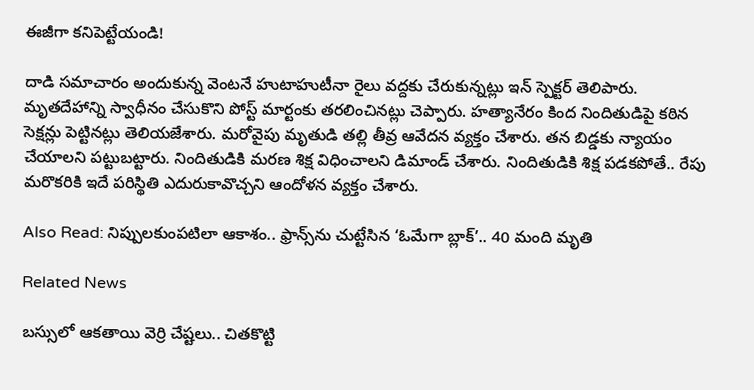ఈజీగా కనిపెట్టేయండి!

దాడి సమాచారం అందుకున్న వెంటనే హుటాహుటీనా రైలు వద్దకు చేరుకున్నట్లు ఇన్ స్పెక్టర్ తెలిపారు. మృతదేహాన్ని స్వాధీనం చేసుకొని పోస్ట్ మార్టంకు తరలించినట్లు చెప్పారు. హత్యానేరం కింద నిందితుడిపై కఠిన సెక్షన్లు పెట్టినట్లు తెలియజేశారు. మరోవైపు మృతుడి తల్లి తీవ్ర ఆవేదన వ్యక్తం చేశారు. తన బిడ్డకు న్యాయం చేయాలని పట్టుబట్టారు. నిందితుడికి మరణ శిక్ష విధించాలని డిమాండ్ చేశారు. నిందితుడికి శిక్ష పడకపోతే.. రేపు మరొకరికి ఇదే పరిస్థితి ఎదురుకావొచ్చని ఆందోళన వ్యక్తం చేశారు.

Also Read: నిప్పులకుంపటిలా ఆకాశం.. ఫ్రాన్స్‌ను చుట్టేసిన ‘ఓమేగా బ్లాక్’.. 40 మంది మృతి

Related News

బస్సులో ఆకతాయి వెర్రి చేష్టలు.. చితకొట్టి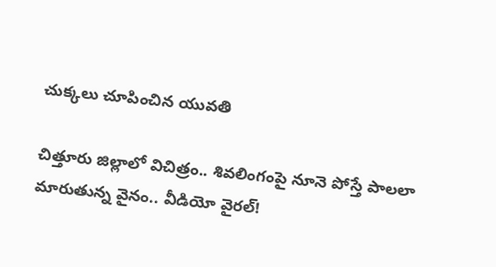చుక్కలు చూపించిన యువతి

చిత్తూరు జిల్లాలో విచిత్రం.. శివలింగంపై నూనె పోస్తే పాలలా మారుతున్న వైనం.. వీడియో వైరల్!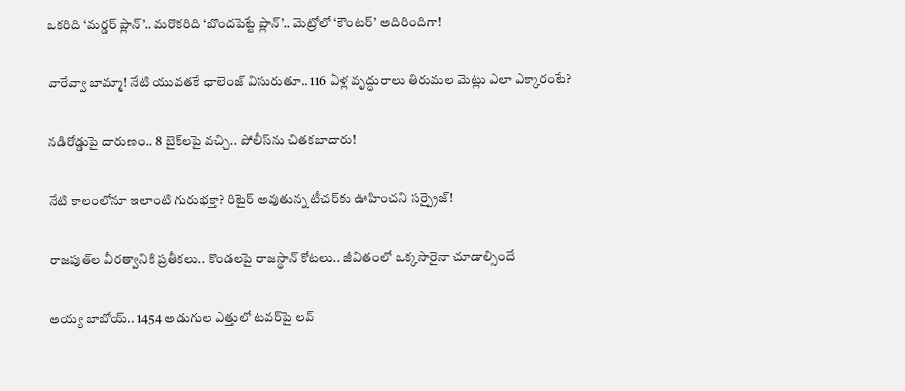ఒకరిది ‘మర్డర్ ప్లాన్’.. మరొకరిది ‘బొందపెట్టే ప్లాన్’.. మెట్రోలో ‘కౌంటర్’ అదిరిందిగా!

వారేవ్వా బామ్మా! నేటి యువతకే ఛాలెంజ్ విసురుతూ.. 116 ఏళ్ల వృద్ధురాలు తిరుమల మెట్లు ఎలా ఎక్కారంటే?

నడిరోడ్డుపై దారుణం.. 8 బైక్‌లపై వచ్చి.. పోలీస్‌ను చితకబాదారు!

నేటి కాలంలోనూ ఇలాంటి గురుభక్తా? రిటైర్ అవుతున్న టీచర్‌కు ఊహించని సర్ప్రైజ్!

రాజపుత్‌ల వీరత్వానికి ప్రతీకలు.. కొండలపై రాజస్థాన్ కోటలు.. జీవితంలో ఒక్కసారైనా చూడాల్సిందే

అయ్య బాబోయ్.. 1454 అడుగుల ఎత్తులో టవర్‌పై లవ్‌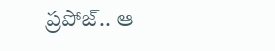ప్రపోజ్‌.. ఆ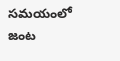సమయంలో జంట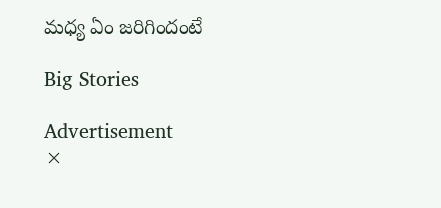మధ్య ఏం జరిగిందంటే

Big Stories

Advertisement
×